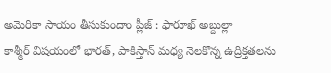అమెరికా సాయం తీసుకుందాం ప్లీజ్ : ఫారూఖ్ అబ్దుల్లా
కాశ్మీర్ విషయంలో భారత్, పాకిస్తాన్ మధ్య నెలకొన్న ఉద్రిక్తతలను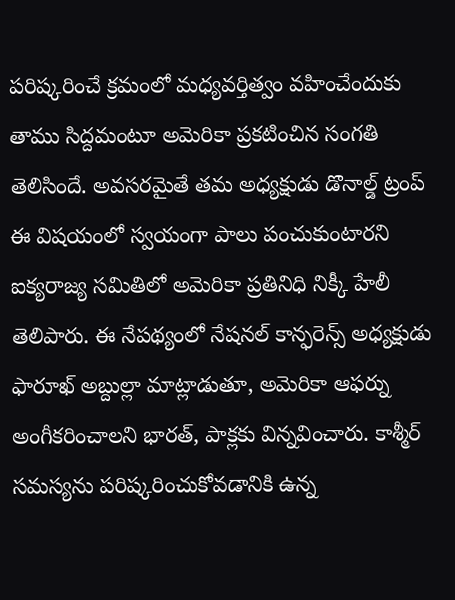పరిష్కరించే క్రమంలో మధ్యవర్తిత్వం వహించేందుకు తాము సిద్దమంటూ అమెరికా ప్రకటించిన సంగతి తెలిసిందే. అవసరమైతే తమ అధ్యక్షుడు డొనాల్డ్ ట్రంప్ ఈ విషయంలో స్వయంగా పాలు పంచుకుంటారని ఐక్యరాజ్య సమితిలో అమెరికా ప్రతినిధి నిక్కీ హేలీ తెలిపారు. ఈ నేపథ్యంలో నేషనల్ కాన్ఫరెన్స్ అధ్యక్షుడు ఫారూఖ్ అబ్దుల్లా మాట్లాడుతూ, అమెరికా ఆఫర్ను అంగీకరించాలని భారత్, పాక్లకు విన్నవించారు. కాశ్మీర్ సమస్యను పరిష్కరించుకోవడానికి ఉన్న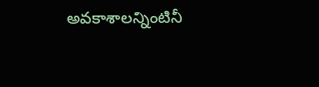అవకాశాలన్నింటినీ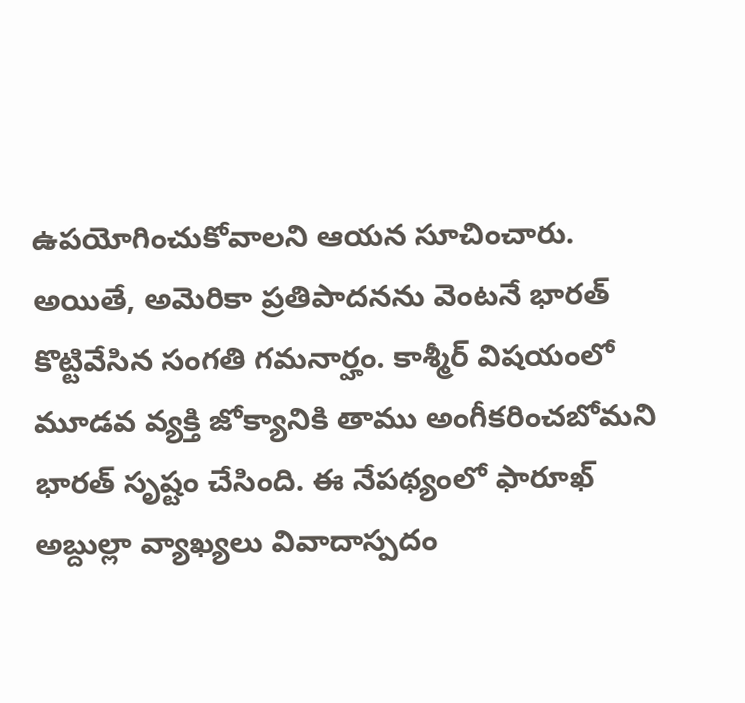ఉపయోగించుకోవాలని ఆయన సూచించారు. అయితే, అమెరికా ప్రతిపాదనను వెంటనే భారత్ కొట్టివేసిన సంగతి గమనార్హం. కాశ్మీర్ విషయంలో మూడవ వ్యక్తి జోక్యానికి తాము అంగీకరించబోమని భారత్ సృష్టం చేసింది. ఈ నేపథ్యంలో ఫారూఖ్ అబ్దుల్లా వ్యాఖ్యలు వివాదాస్పదం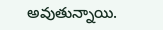అవుతున్నాయి.